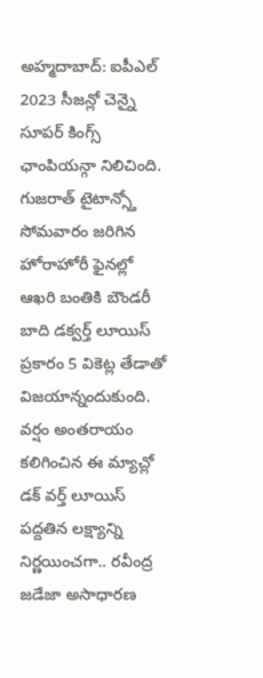అహ్మదాబాద్: ఐపీఎల్ 2023 సీజన్లో చెన్నై సూపర్ కింగ్స్ ఛాంపియన్గా నిలిచింది. గుజరాత్ టైటాన్స్తో సోమవారం జరిగిన హోరాహోరీ ఫైనల్లో ఆఖరి బంతికి బౌండరీ బాది డక్వర్త్ లూయిస్ ప్రకారం 5 వికెట్ల తేడాతో విజయాన్నందుకుంది. వర్షం అంతరాయం కలిగించిన ఈ మ్యాచ్లో డక్ వర్త్ లూయిస్ పద్దతిన లక్ష్యాన్ని నిర్ణయించగా.. రవీంద్ర జడేజా అసాధారణ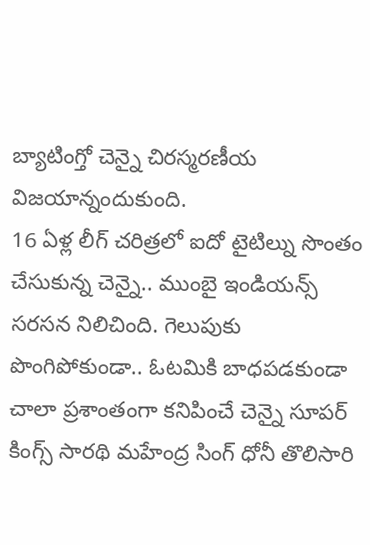బ్యాటింగ్తో చెన్నై చిరస్మరణీయ విజయాన్నందుకుంది.
16 ఏళ్ల లీగ్ చరిత్రలో ఐదో టైటిల్ను సొంతం చేసుకున్న చెన్నై.. ముంబై ఇండియన్స్ సరసన నిలిచింది. గెలుపుకు పొంగిపోకుండా.. ఓటమికి బాధపడకుండా చాలా ప్రశాంతంగా కనిపించే చెన్నై సూపర్ కింగ్స్ సారథి మహేంద్ర సింగ్ ధోనీ తొలిసారి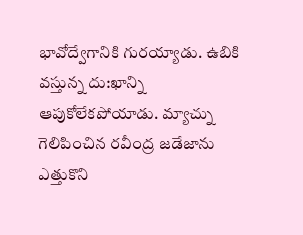భావోద్వేగానికి గురయ్యాడు. ఉబికి వస్తున్న దు:ఖాన్ని ఆపుకోలేకపోయాడు. మ్యాచ్ను గెలిపించిన రవీంద్ర జడేజాను ఎత్తుకొని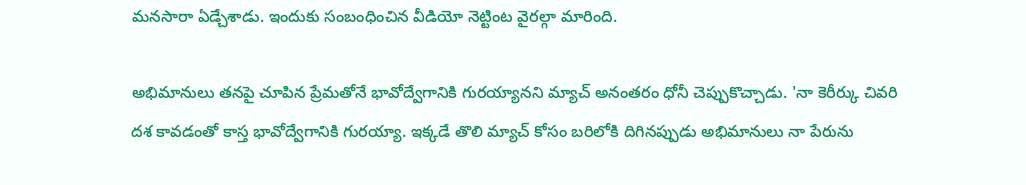మనసారా ఏడ్చేశాడు. ఇందుకు సంబంధించిన వీడియో నెట్టింట వైరల్గా మారింది.

అభిమానులు తనపై చూపిన ప్రేమతోనే భావోద్వేగానికి గురయ్యానని మ్యాచ్ అనంతరం ధోనీ చెప్పుకొచ్చాడు. 'నా కెరీర్కు చివరి దశ కావడంతో కాస్త భావోద్వేగానికి గురయ్యా. ఇక్కడే తొలి మ్యాచ్ కోసం బరిలోకి దిగినప్పుడు అభిమానులు నా పేరును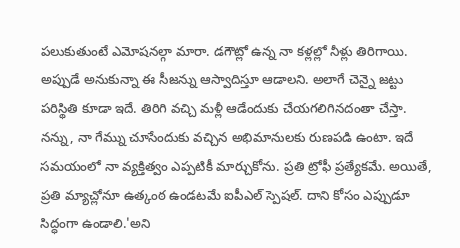పలుకుతుంటే ఎమోషనల్గా మారా. డగౌట్లో ఉన్న నా కళ్లల్లో నీళ్లు తిరిగాయి.
అప్పుడే అనుకున్నా ఈ సీజన్ను ఆస్వాదిస్తూ ఆడాలని. అలాగే చెన్నై జట్టు పరిస్థితి కూడా ఇదే. తిరిగి వచ్చి మళ్లీ ఆడేందుకు చేయగలిగినదంతా చేస్తా. నన్ను, నా గేమ్ను చూసేందుకు వచ్చిన అభిమానులకు రుణపడి ఉంటా. ఇదే సమయంలో నా వ్యక్తిత్వం ఎప్పటికీ మార్చుకోను. ప్రతి ట్రోఫీ ప్రత్యేకమే. అయితే, ప్రతి మ్యాచ్లోనూ ఉత్కంఠ ఉండటమే ఐపీఎల్ స్పెషల్. దాని కోసం ఎప్పుడూ సిద్ధంగా ఉండాలి.'అని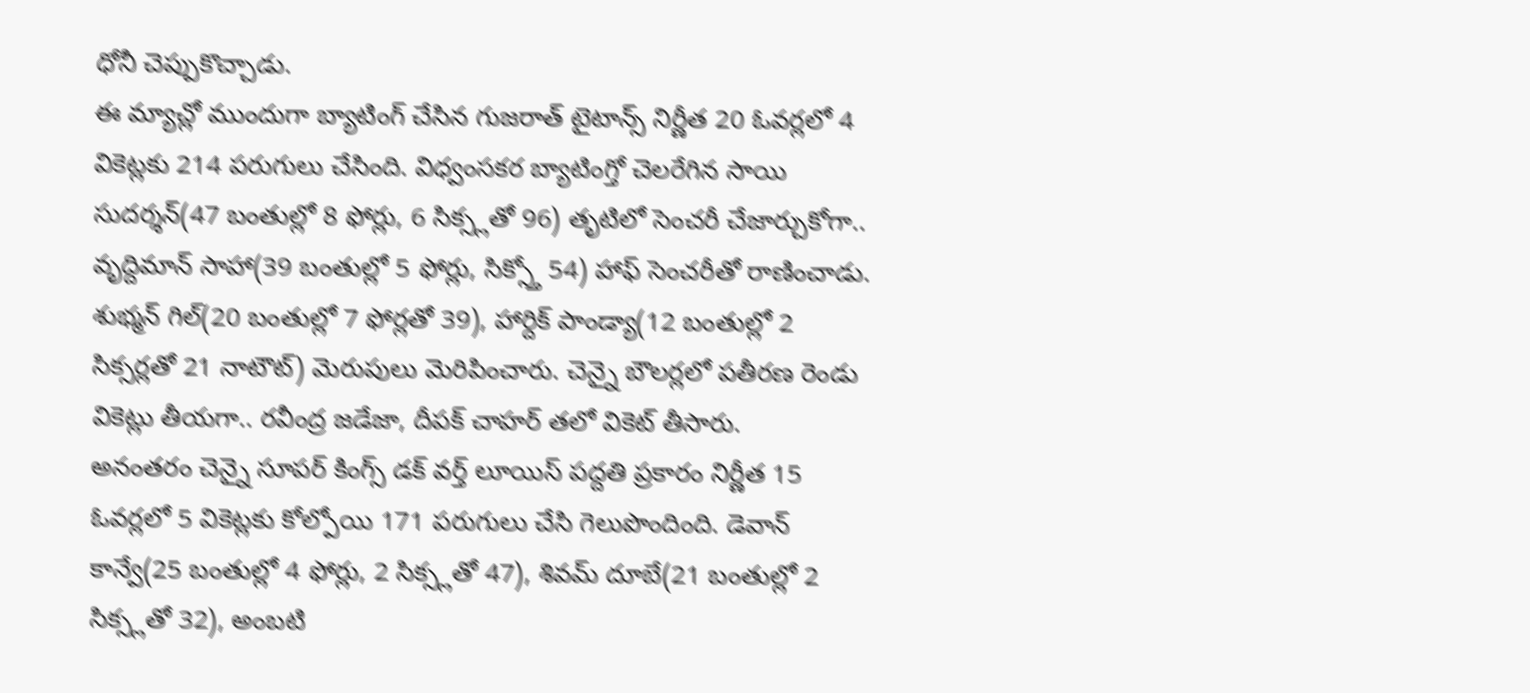ధోనీ చెప్పుకొచ్చాడు.
ఈ మ్యాచ్లో ముందుగా బ్యాటింగ్ చేసిన గుజరాత్ టైటాన్స్ నిర్ణీత 20 ఓవర్లలో 4 వికెట్లకు 214 పరుగులు చేసింది. విధ్వంసకర బ్యాటింగ్తో చెలరేగిన సాయి సుదర్శన్(47 బంతుల్లో 8 ఫోర్లు, 6 సిక్స్లతో 96) తృటిలో సెంచరీ చేజార్చుకోగా.. వృద్దిమాన్ సాహా(39 బంతుల్లో 5 ఫోర్లు, సిక్స్తో 54) హాఫ్ సెంచరీతో రాణించాడు.
శుభ్మన్ గిల్(20 బంతుల్లో 7 ఫోర్లతో 39), హార్దిక్ పాండ్యా(12 బంతుల్లో 2 సిక్సర్లతో 21 నాటౌట్) మెరుపులు మెరిపించారు. చెన్నై బౌలర్లలో పతీరణ రెండు వికెట్లు తీయగా.. రవీంద్ర జడేజా, దీపక్ చాహర్ తలో వికెట్ తీసారు.
అనంతరం చెన్నై సూపర్ కింగ్స్ డక్ వర్త్ లూయిస్ పద్దతి ప్రకారం నిర్ణీత 15 ఓవర్లలో 5 వికెట్లకు కోల్పోయి 171 పరుగులు చేసి గెలుపొందింది. డెవాన్ కాన్వే(25 బంతుల్లో 4 ఫోర్లు, 2 సిక్స్లతో 47), శివమ్ దూబే(21 బంతుల్లో 2 సిక్స్లతో 32), అంబటి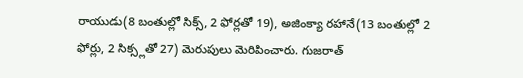రాయుడు(8 బంతుల్లో సిక్స్, 2 ఫోర్లతో 19), అజింక్యా రహానే(13 బంతుల్లో 2 ఫోర్లు, 2 సిక్స్లతో 27) మెరుపులు మెరిపించారు. గుజరాత్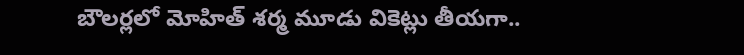బౌలర్లలో మోహిత్ శర్మ మూడు వికెట్లు తీయగా..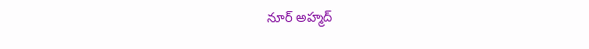నూర్ అహ్మద్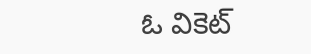ఓ వికెట్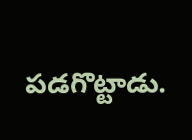పడగొట్టాడు.